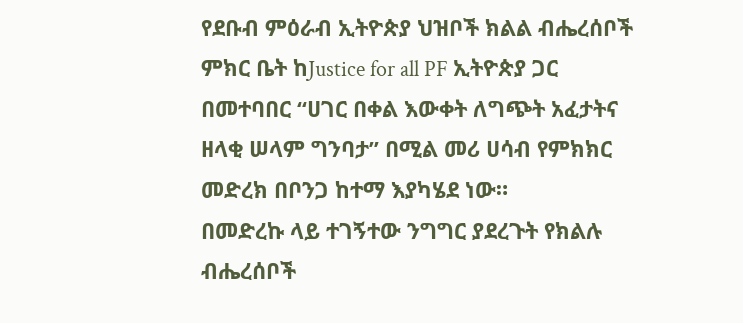የደቡብ ምዕራብ ኢትዮጵያ ህዝቦች ክልል ብሔረሰቦች ምክር ቤት ከJustice for all PF ኢትዮጵያ ጋር በመተባበር “ሀገር በቀል እውቀት ለግጭት አፈታትና ዘላቂ ሠላም ግንባታ” በሚል መሪ ሀሳብ የምክክር መድረክ በቦንጋ ከተማ እያካሄደ ነው።
በመድረኩ ላይ ተገኝተው ንግግር ያደረጉት የክልሉ ብሔረሰቦች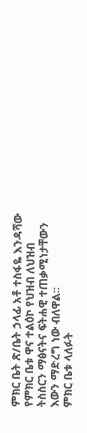ምክር ቤት ጽ/ቤት ኃላፊ አቶ ተስፋዬ እንዳሻው የምክር ቤቱ ዋና ተልዕኮ የህዝብ ለህዝብ ትስስርን ማፅናትና ፍትሐዊ ተጠቃሚነታቸውን እውን ማድረግ ነው ብለዋል።
ምክር ቤቱ ላለፉት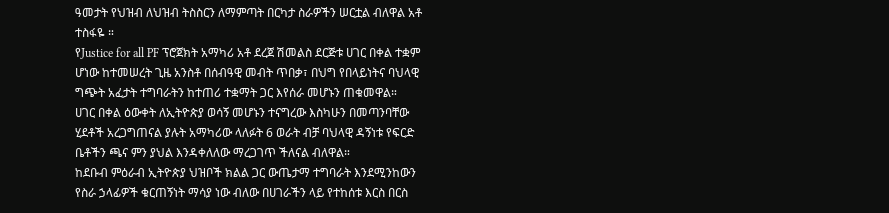ዓመታት የህዝብ ለህዝብ ትስስርን ለማምጣት በርካታ ስራዎችን ሠርቷል ብለዋል አቶ ተስፋዬ ።
የJustice for all PF ፕሮጀክት አማካሪ አቶ ደረጀ ሽመልስ ደርጅቱ ሀገር በቀል ተቋም ሆነው ከተመሠረት ጊዜ አንስቶ በሰብዓዊ መብት ጥበቃ፣ በህግ የበላይነትና ባህላዊ ግጭት አፈታት ተግባራትን ከተጠሪ ተቋማት ጋር እየሰራ መሆኑን ጠቁመዋል።
ሀገር በቀል ዕውቀት ለኢትዮጵያ ወሳኝ መሆኑን ተናግረው እስካሁን በመጣንባቸው ሂደቶች አረጋግጠናል ያሉት አማካሪው ላለፉት 6 ወራት ብቻ ባህላዊ ዳኝነቱ የፍርድ ቤቶችን ጫና ምን ያህል እንዳቀለለው ማረጋገጥ ችለናል ብለዋል።
ከደቡብ ምዕራብ ኢትዮጵያ ህዝቦች ክልል ጋር ውጤታማ ተግባራት እንደሚንከውን የስራ ኃላፊዎች ቁርጠኝነት ማሳያ ነው ብለው በሀገራችን ላይ የተከሰቱ እርስ በርስ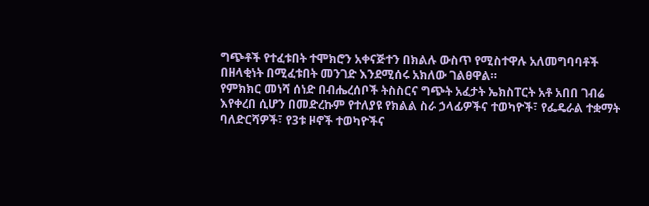ግጭቶች የተፈቱበት ተሞክሮን አቀናጅተን በክልሉ ውስጥ የሚስተዋሉ አለመግባባቶች በዘላቂነት በሚፈቱበት መንገድ እንደሚሰሩ አክለው ገልፀዋል።
የምክክር መነሻ ሰነድ በብሔረሰቦች ትስስርና ግጭት አፈታት ኤክስፐርት አቶ አበበ ገብሬ እየቀረበ ሲሆን በመድረኩም የተለያዩ የክልል ስራ ኃላፊዎችና ተወካዮች፣ የፌዴራል ተቋማት ባለድርሻዎች፣ የ3ቱ ዞኖች ተወካዮችና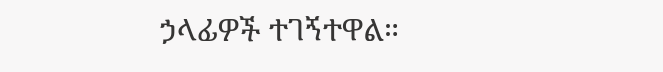ኃላፊዎች ተገኝተዋል።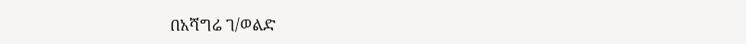በአሻግሬ ገ/ወልድ